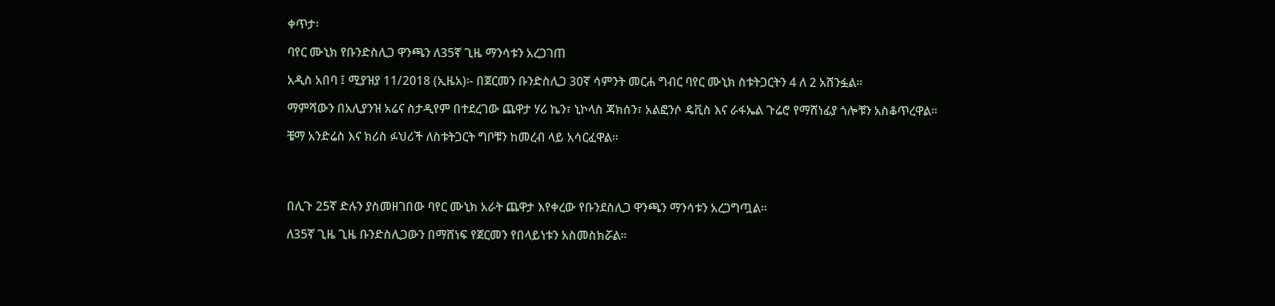ቀጥታ፡

ባየር ሙኒክ የቡንድስሊጋ ዋንጫን ለ35ኛ ጊዜ ማንሳቱን አረጋገጠ

አዲስ አበባ ፤ ሚያዝያ 11/2018 (ኢዜአ)፡- በጀርመን ቡንድስሊጋ 30ኛ ሳምንት መርሐ ግብር ባየር ሙኒክ ስቱትጋርትን 4 ለ 2 አሸንፏል።

ማምሻውን በአሊያንዝ አሬና ስታዲየም በተደረገው ጨዋታ ሃሪ ኬን፣ ኒኮላስ ጃክሰን፣ አልፎንሶ ዴቪስ እና ራፋኤል ጉሬሮ የማሸነፊያ ጎሎቹን አስቆጥረዋል።

ቼማ አንድሬስ እና ክሪስ ፉህሪች ለስቱትጋርት ግቦቹን ከመረብ ላይ አሳርፈዋል።




በሊጉ 25ኛ ድሉን ያስመዘገበው ባየር ሙኒክ አራት ጨዋታ እየቀረው የቡንደስሊጋ ዋንጫን ማንሳቱን አረጋግጧል።

ለ35ኛ ጊዜ ጊዜ ቡንድስሊጋውን በማሸነፍ የጀርመን የበላይነቱን አስመስክሯል።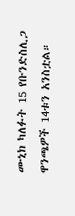ሙኒክ ካለፉት 15 የቡንድስሊጋ ዋንጫዎች 14ቱን አንስቷል።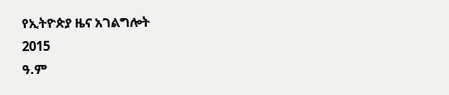የኢትዮጵያ ዜና አገልግሎት
2015
ዓ.ም